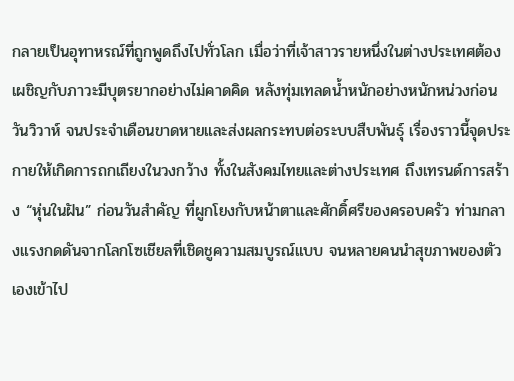กลายเป็นอุทาหรณ์ที่ถูกพูดถึงไปทั่วโลก เมื่อว่าที่เจ้าสาวรายหนึ่งในต่างประเทศต้องเผชิญกับภาวะมีบุตรยากอย่างไม่คาดคิด หลังทุ่มเทลดน้ำหนักอย่างหนักหน่วงก่อนวันวิวาห์ จนประจำเดือนขาดหายและส่งผลกระทบต่อระบบสืบพันธุ์ เรื่องราวนี้จุดประกายให้เกิดการถกเถียงในวงกว้าง ทั้งในสังคมไทยและต่างประเทศ ถึงเทรนด์การสร้าง “หุ่นในฝัน” ก่อนวันสำคัญ ที่ผูกโยงกับหน้าตาและศักดิ์ศรีของครอบครัว ท่ามกลางแรงกดดันจากโลกโซเชียลที่เชิดชูความสมบูรณ์แบบ จนหลายคนนำสุขภาพของตัวเองเข้าไป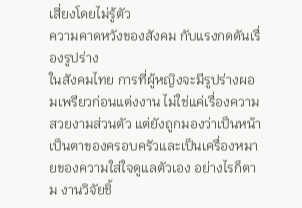เสี่ยงโดยไม่รู้ตัว
ความคาดหวังของสังคม กับแรงกดดันเรื่องรูปร่าง
ในสังคมไทย การที่ผู้หญิงจะมีรูปร่างผอมเพรียวก่อนแต่งงาน ไม่ใช่แค่เรื่องความสวยงามส่วนตัว แต่ยังถูกมองว่าเป็นหน้าเป็นตาของครอบครัวและเป็นเครื่องหมายของความใส่ใจดูแลตัวเอง อย่างไรก็ตาม งานวิจัยชิ้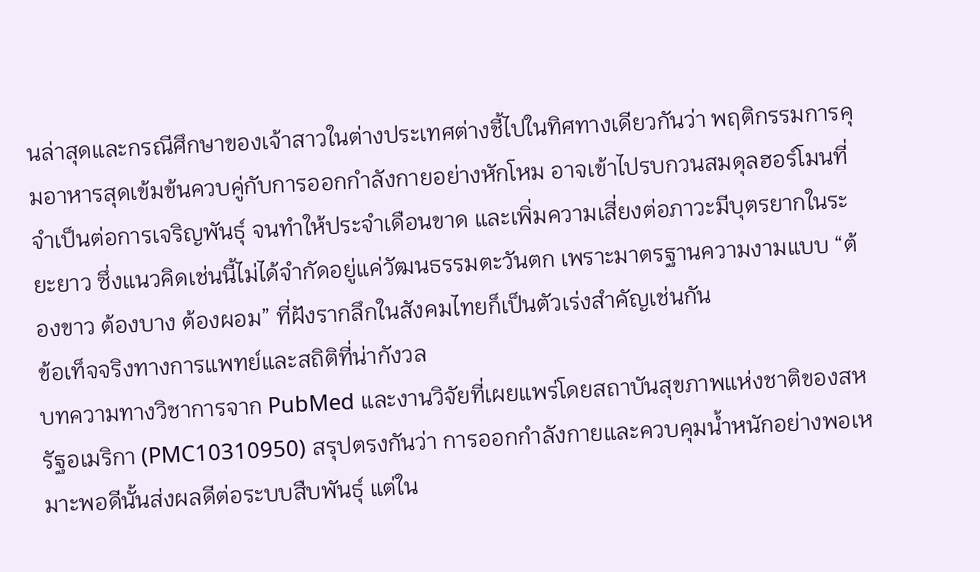นล่าสุดและกรณีศึกษาของเจ้าสาวในต่างประเทศต่างชี้ไปในทิศทางเดียวกันว่า พฤติกรรมการคุมอาหารสุดเข้มข้นควบคู่กับการออกกำลังกายอย่างหักโหม อาจเข้าไปรบกวนสมดุลฮอร์โมนที่จำเป็นต่อการเจริญพันธุ์ จนทำให้ประจำเดือนขาด และเพิ่มความเสี่ยงต่อภาวะมีบุตรยากในระยะยาว ซึ่งแนวคิดเช่นนี้ไม่ได้จำกัดอยู่แค่วัฒนธรรมตะวันตก เพราะมาตรฐานความงามแบบ “ต้องขาว ต้องบาง ต้องผอม” ที่ฝังรากลึกในสังคมไทยก็เป็นตัวเร่งสำคัญเช่นกัน
ข้อเท็จจริงทางการแพทย์และสถิติที่น่ากังวล
บทความทางวิชาการจาก PubMed และงานวิจัยที่เผยแพร่โดยสถาบันสุขภาพแห่งชาติของสหรัฐอเมริกา (PMC10310950) สรุปตรงกันว่า การออกกำลังกายและควบคุมน้ำหนักอย่างพอเหมาะพอดีนั้นส่งผลดีต่อระบบสืบพันธุ์ แต่ใน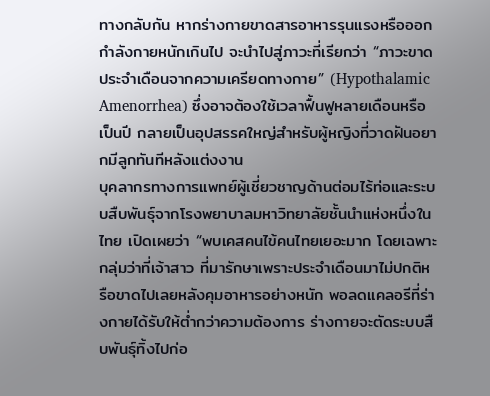ทางกลับกัน หากร่างกายขาดสารอาหารรุนแรงหรือออกกำลังกายหนักเกินไป จะนำไปสู่ภาวะที่เรียกว่า “ภาวะขาดประจำเดือนจากความเครียดทางกาย” (Hypothalamic Amenorrhea) ซึ่งอาจต้องใช้เวลาฟื้นฟูหลายเดือนหรือเป็นปี กลายเป็นอุปสรรคใหญ่สำหรับผู้หญิงที่วาดฝันอยากมีลูกทันทีหลังแต่งงาน
บุคลากรทางการแพทย์ผู้เชี่ยวชาญด้านต่อมไร้ท่อและระบบสืบพันธุ์จากโรงพยาบาลมหาวิทยาลัยชั้นนำแห่งหนึ่งในไทย เปิดเผยว่า “พบเคสคนไข้คนไทยเยอะมาก โดยเฉพาะกลุ่มว่าที่เจ้าสาว ที่มารักษาเพราะประจำเดือนมาไม่ปกติหรือขาดไปเลยหลังคุมอาหารอย่างหนัก พอลดแคลอรีที่ร่างกายได้รับให้ต่ำกว่าความต้องการ ร่างกายจะตัดระบบสืบพันธุ์ทิ้งไปก่อ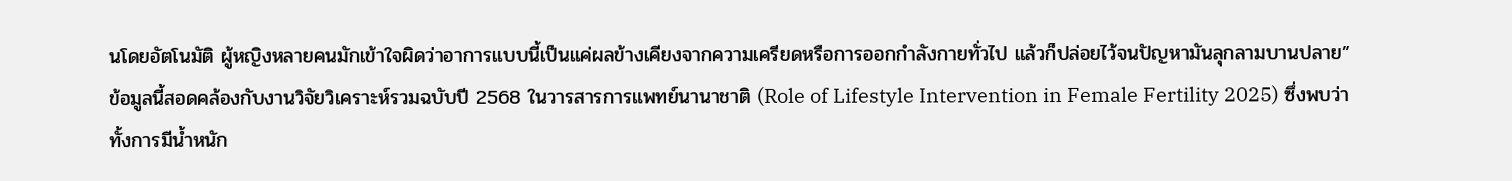นโดยอัตโนมัติ ผู้หญิงหลายคนมักเข้าใจผิดว่าอาการแบบนี้เป็นแค่ผลข้างเคียงจากความเครียดหรือการออกกำลังกายทั่วไป แล้วก็ปล่อยไว้จนปัญหามันลุกลามบานปลาย”
ข้อมูลนี้สอดคล้องกับงานวิจัยวิเคราะห์รวมฉบับปี 2568 ในวารสารการแพทย์นานาชาติ (Role of Lifestyle Intervention in Female Fertility 2025) ซึ่งพบว่าทั้งการมีน้ำหนัก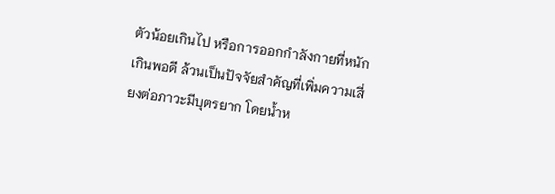ตัวน้อยเกินไป หรือการออกกำลังกายที่หนักเกินพอดี ล้วนเป็นปัจจัยสำคัญที่เพิ่มความเสี่ยงต่อภาวะมีบุตรยาก โดยน้ำห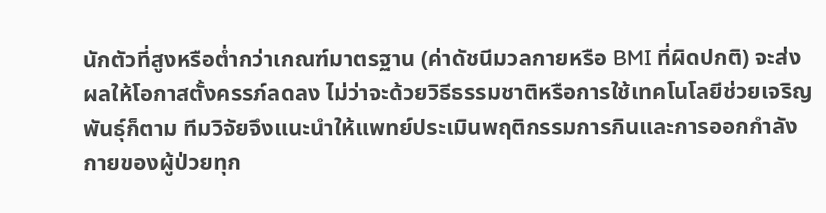นักตัวที่สูงหรือต่ำกว่าเกณฑ์มาตรฐาน (ค่าดัชนีมวลกายหรือ BMI ที่ผิดปกติ) จะส่งผลให้โอกาสตั้งครรภ์ลดลง ไม่ว่าจะด้วยวิธีธรรมชาติหรือการใช้เทคโนโลยีช่วยเจริญพันธุ์ก็ตาม ทีมวิจัยจึงแนะนำให้แพทย์ประเมินพฤติกรรมการกินและการออกกำลังกายของผู้ป่วยทุก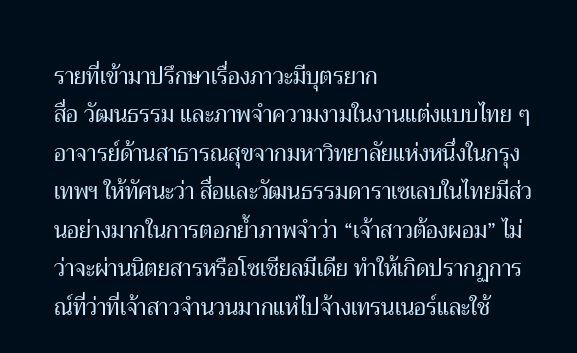รายที่เข้ามาปรึกษาเรื่องภาวะมีบุตรยาก
สื่อ วัฒนธรรม และภาพจำความงามในงานแต่งแบบไทย ๆ
อาจารย์ด้านสาธารณสุขจากมหาวิทยาลัยแห่งหนึ่งในกรุงเทพฯ ให้ทัศนะว่า สื่อและวัฒนธรรมดาราเซเลบในไทยมีส่วนอย่างมากในการตอกย้ำภาพจำว่า “เจ้าสาวต้องผอม” ไม่ว่าจะผ่านนิตยสารหรือโซเชียลมีเดีย ทำให้เกิดปรากฏการณ์ที่ว่าที่เจ้าสาวจำนวนมากแห่ไปจ้างเทรนเนอร์และใช้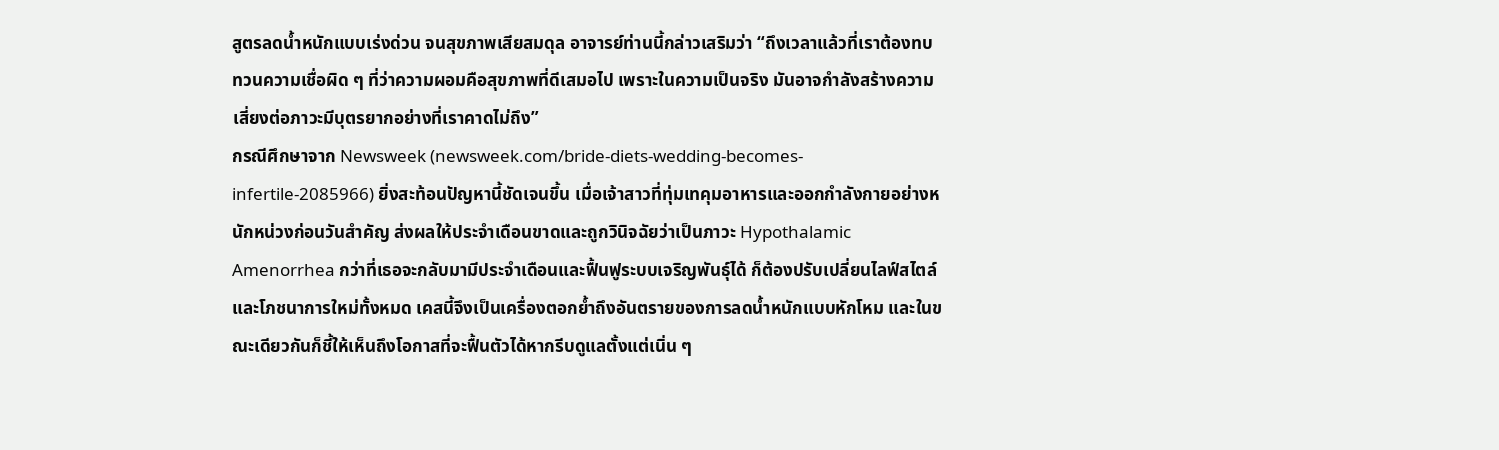สูตรลดน้ำหนักแบบเร่งด่วน จนสุขภาพเสียสมดุล อาจารย์ท่านนี้กล่าวเสริมว่า “ถึงเวลาแล้วที่เราต้องทบทวนความเชื่อผิด ๆ ที่ว่าความผอมคือสุขภาพที่ดีเสมอไป เพราะในความเป็นจริง มันอาจกำลังสร้างความเสี่ยงต่อภาวะมีบุตรยากอย่างที่เราคาดไม่ถึง”
กรณีศึกษาจาก Newsweek (newsweek.com/bride-diets-wedding-becomes-infertile-2085966) ยิ่งสะท้อนปัญหานี้ชัดเจนขึ้น เมื่อเจ้าสาวที่ทุ่มเทคุมอาหารและออกกำลังกายอย่างหนักหน่วงก่อนวันสำคัญ ส่งผลให้ประจำเดือนขาดและถูกวินิจฉัยว่าเป็นภาวะ Hypothalamic Amenorrhea กว่าที่เธอจะกลับมามีประจำเดือนและฟื้นฟูระบบเจริญพันธุ์ได้ ก็ต้องปรับเปลี่ยนไลฟ์สไตล์และโภชนาการใหม่ทั้งหมด เคสนี้จึงเป็นเครื่องตอกย้ำถึงอันตรายของการลดน้ำหนักแบบหักโหม และในขณะเดียวกันก็ชี้ให้เห็นถึงโอกาสที่จะฟื้นตัวได้หากรีบดูแลตั้งแต่เนิ่น ๆ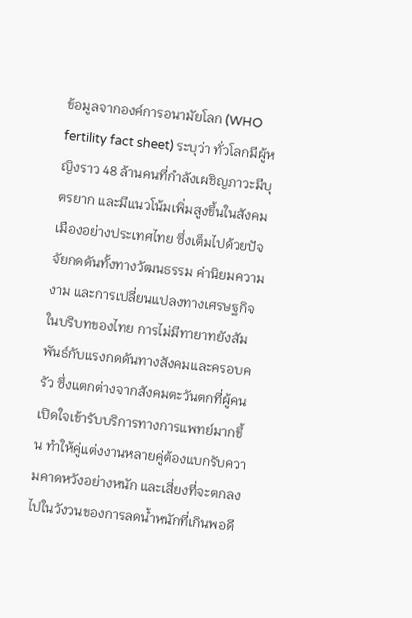ข้อมูลจากองค์การอนามัยโลก (WHO fertility fact sheet) ระบุว่า ทั่วโลกมีผู้หญิงราว 48 ล้านคนที่กำลังเผชิญภาวะมีบุตรยาก และมีแนวโน้มเพิ่มสูงขึ้นในสังคมเมืองอย่างประเทศไทย ซึ่งเต็มไปด้วยปัจจัยกดดันทั้งทางวัฒนธรรม ค่านิยมความงาม และการเปลี่ยนแปลงทางเศรษฐกิจ
ในบริบทของไทย การไม่มีทายาทยังสัมพันธ์กับแรงกดดันทางสังคมและครอบครัว ซึ่งแตกต่างจากสังคมตะวันตกที่ผู้คนเปิดใจเข้ารับบริการทางการแพทย์มากขึ้น ทำให้คู่แต่งงานหลายคู่ต้องแบกรับความคาดหวังอย่างหนัก และเสี่ยงที่จะตกลงไปในวังวนของการลดน้ำหนักที่เกินพอดี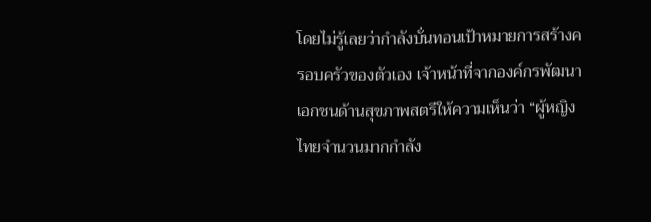โดยไม่รู้เลยว่ากำลังบั่นทอนเป้าหมายการสร้างครอบครัวของตัวเอง เจ้าหน้าที่จากองค์กรพัฒนาเอกชนด้านสุขภาพสตรีให้ความเห็นว่า “ผู้หญิงไทยจำนวนมากกำลัง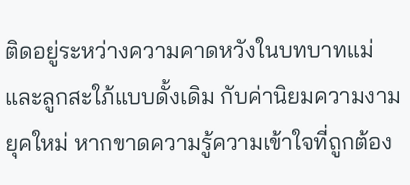ติดอยู่ระหว่างความคาดหวังในบทบาทแม่และลูกสะใภ้แบบดั้งเดิม กับค่านิยมความงามยุคใหม่ หากขาดความรู้ความเข้าใจที่ถูกต้อง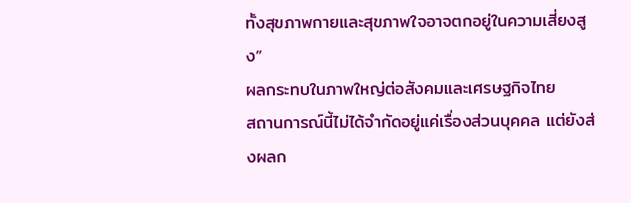ทั้งสุขภาพกายและสุขภาพใจอาจตกอยู่ในความเสี่ยงสูง”
ผลกระทบในภาพใหญ่ต่อสังคมและเศรษฐกิจไทย
สถานการณ์นี้ไม่ได้จำกัดอยู่แค่เรื่องส่วนบุคคล แต่ยังส่งผลก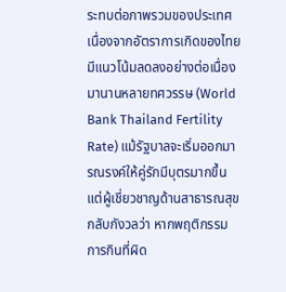ระทบต่อภาพรวมของประเทศ เนื่องจากอัตราการเกิดของไทยมีแนวโน้มลดลงอย่างต่อเนื่องมานานหลายทศวรรษ (World Bank Thailand Fertility Rate) แม้รัฐบาลจะเริ่มออกมารณรงค์ให้คู่รักมีบุตรมากขึ้น แต่ผู้เชี่ยวชาญด้านสาธารณสุขกลับกังวลว่า หากพฤติกรรมการกินที่ผิด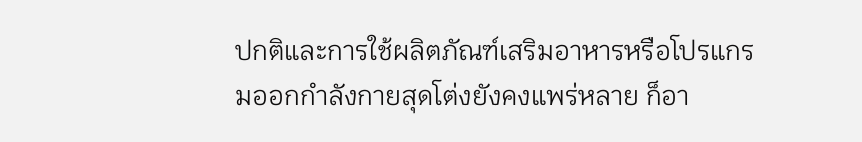ปกติและการใช้ผลิตภัณฑ์เสริมอาหารหรือโปรแกรมออกกำลังกายสุดโต่งยังคงแพร่หลาย ก็อา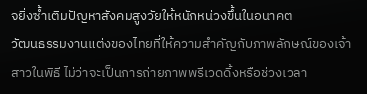จยิ่งซ้ำเติมปัญหาสังคมสูงวัยให้หนักหน่วงขึ้นในอนาคต
วัฒนธรรมงานแต่งของไทยที่ให้ความสำคัญกับภาพลักษณ์ของเจ้าสาวในพิธี ไม่ว่าจะเป็นการถ่ายภาพพรีเวดดิ้งหรือช่วงเวลา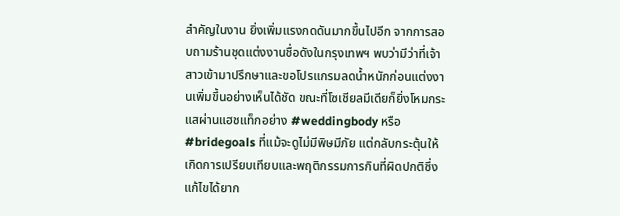สำคัญในงาน ยิ่งเพิ่มแรงกดดันมากขึ้นไปอีก จากการสอบถามร้านชุดแต่งงานชื่อดังในกรุงเทพฯ พบว่ามีว่าที่เจ้าสาวเข้ามาปรึกษาและขอโปรแกรมลดน้ำหนักก่อนแต่งงานเพิ่มขึ้นอย่างเห็นได้ชัด ขณะที่โซเชียลมีเดียก็ยิ่งโหมกระแสผ่านแฮชแท็กอย่าง #weddingbody หรือ #bridegoals ที่แม้จะดูไม่มีพิษมีภัย แต่กลับกระตุ้นให้เกิดการเปรียบเทียบและพฤติกรรมการกินที่ผิดปกติซึ่งแก้ไขได้ยาก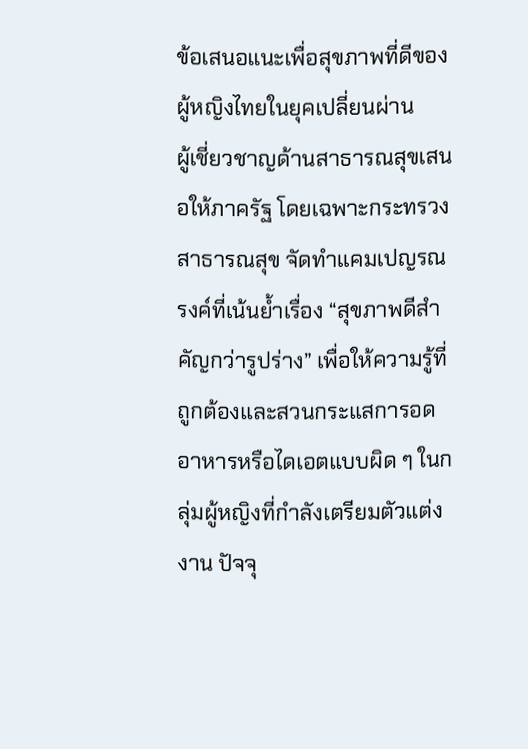ข้อเสนอแนะเพื่อสุขภาพที่ดีของผู้หญิงไทยในยุคเปลี่ยนผ่าน
ผู้เชี่ยวชาญด้านสาธารณสุขเสนอให้ภาครัฐ โดยเฉพาะกระทรวงสาธารณสุข จัดทำแคมเปญรณรงค์ที่เน้นย้ำเรื่อง “สุขภาพดีสำคัญกว่ารูปร่าง” เพื่อให้ความรู้ที่ถูกต้องและสวนกระแสการอดอาหารหรือไดเอตแบบผิด ๆ ในกลุ่มผู้หญิงที่กำลังเตรียมตัวแต่งงาน ปัจจุ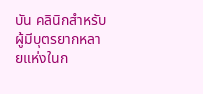บัน คลินิกสำหรับผู้มีบุตรยากหลายแห่งในก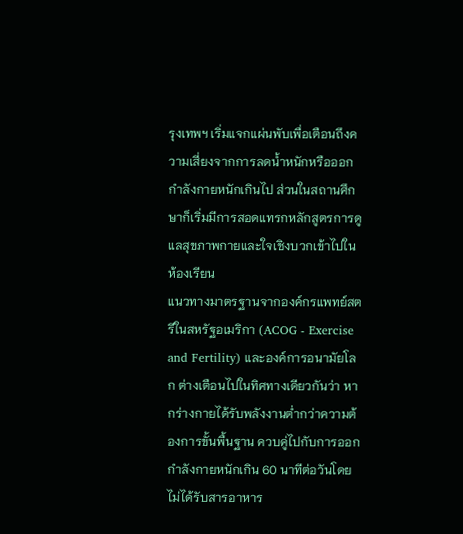รุงเทพฯ เริ่มแจกแผ่นพับเพื่อเตือนถึงความเสี่ยงจากการลดน้ำหนักหรือออกกำลังกายหนักเกินไป ส่วนในสถานศึกษาก็เริ่มมีการสอดแทรกหลักสูตรการดูแลสุขภาพกายและใจเชิงบวกเข้าไปในห้องเรียน
แนวทางมาตรฐานจากองค์กรแพทย์สตรีในสหรัฐอเมริกา (ACOG - Exercise and Fertility) และองค์การอนามัยโลก ต่างเตือนไปในทิศทางเดียวกันว่า หากร่างกายได้รับพลังงานต่ำกว่าความต้องการขั้นพื้นฐาน ควบคู่ไปกับการออกกำลังกายหนักเกิน 60 นาทีต่อวันโดยไม่ได้รับสารอาหาร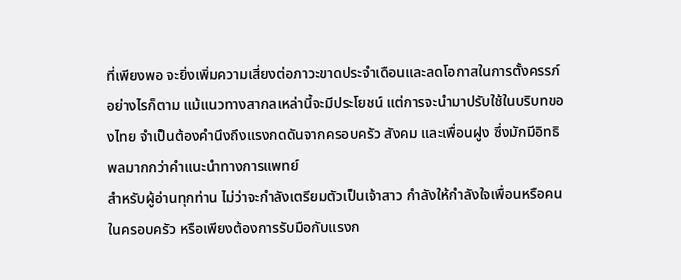ที่เพียงพอ จะยิ่งเพิ่มความเสี่ยงต่อภาวะขาดประจำเดือนและลดโอกาสในการตั้งครรภ์ อย่างไรก็ตาม แม้แนวทางสากลเหล่านี้จะมีประโยชน์ แต่การจะนำมาปรับใช้ในบริบทของไทย จำเป็นต้องคำนึงถึงแรงกดดันจากครอบครัว สังคม และเพื่อนฝูง ซึ่งมักมีอิทธิพลมากกว่าคำแนะนำทางการแพทย์
สำหรับผู้อ่านทุกท่าน ไม่ว่าจะกำลังเตรียมตัวเป็นเจ้าสาว กำลังให้กำลังใจเพื่อนหรือคนในครอบครัว หรือเพียงต้องการรับมือกับแรงก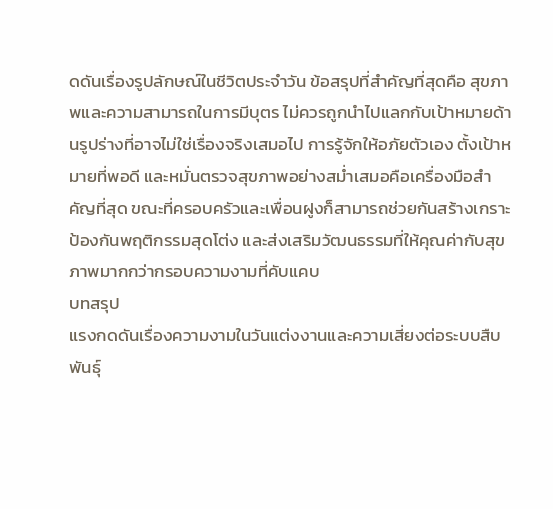ดดันเรื่องรูปลักษณ์ในชีวิตประจำวัน ข้อสรุปที่สำคัญที่สุดคือ สุขภาพและความสามารถในการมีบุตร ไม่ควรถูกนำไปแลกกับเป้าหมายด้านรูปร่างที่อาจไม่ใช่เรื่องจริงเสมอไป การรู้จักให้อภัยตัวเอง ตั้งเป้าหมายที่พอดี และหมั่นตรวจสุขภาพอย่างสม่ำเสมอคือเครื่องมือสำคัญที่สุด ขณะที่ครอบครัวและเพื่อนฝูงก็สามารถช่วยกันสร้างเกราะป้องกันพฤติกรรมสุดโต่ง และส่งเสริมวัฒนธรรมที่ให้คุณค่ากับสุขภาพมากกว่ากรอบความงามที่คับแคบ
บทสรุป
แรงกดดันเรื่องความงามในวันแต่งงานและความเสี่ยงต่อระบบสืบพันธุ์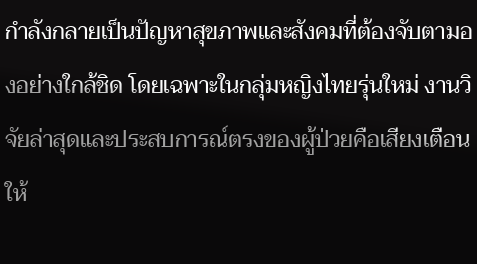กำลังกลายเป็นปัญหาสุขภาพและสังคมที่ต้องจับตามองอย่างใกล้ชิด โดยเฉพาะในกลุ่มหญิงไทยรุ่นใหม่ งานวิจัยล่าสุดและประสบการณ์ตรงของผู้ป่วยคือเสียงเตือนให้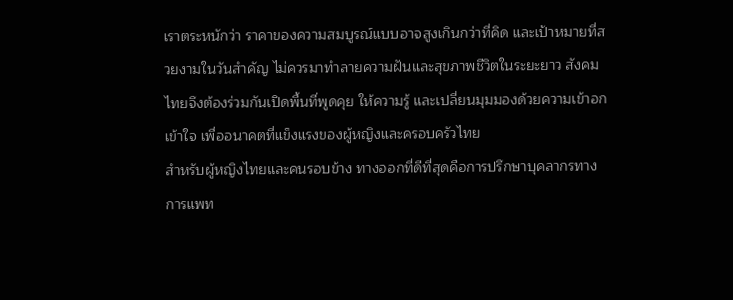เราตระหนักว่า ราคาของความสมบูรณ์แบบอาจสูงเกินกว่าที่คิด และเป้าหมายที่สวยงามในวันสำคัญ ไม่ควรมาทำลายความฝันและสุขภาพชีวิตในระยะยาว สังคมไทยจึงต้องร่วมกันเปิดพื้นที่พูดคุย ให้ความรู้ และเปลี่ยนมุมมองด้วยความเข้าอกเข้าใจ เพื่ออนาคตที่แข็งแรงของผู้หญิงและครอบครัวไทย
สำหรับผู้หญิงไทยและคนรอบข้าง ทางออกที่ดีที่สุดคือการปรึกษาบุคลากรทางการแพท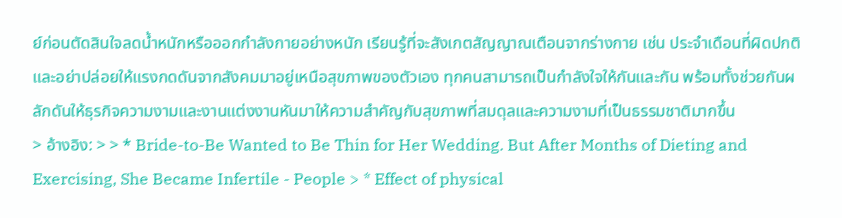ย์ก่อนตัดสินใจลดน้ำหนักหรือออกกำลังกายอย่างหนัก เรียนรู้ที่จะสังเกตสัญญาณเตือนจากร่างกาย เช่น ประจำเดือนที่ผิดปกติ และอย่าปล่อยให้แรงกดดันจากสังคมมาอยู่เหนือสุขภาพของตัวเอง ทุกคนสามารถเป็นกำลังใจให้กันและกัน พร้อมทั้งช่วยกันผลักดันให้ธุรกิจความงามและงานแต่งงานหันมาให้ความสำคัญกับสุขภาพที่สมดุลและความงามที่เป็นธรรมชาติมากขึ้น
> อ้างอิง: > > * Bride-to-Be Wanted to Be Thin for Her Wedding. But After Months of Dieting and Exercising, She Became Infertile - People > * Effect of physical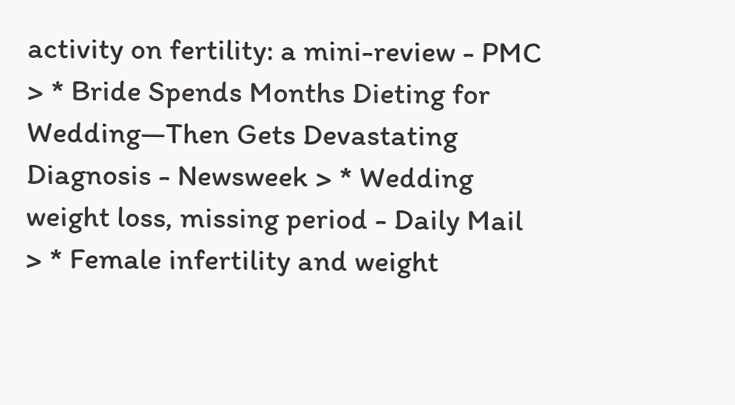activity on fertility: a mini-review - PMC > * Bride Spends Months Dieting for Wedding—Then Gets Devastating Diagnosis - Newsweek > * Wedding weight loss, missing period - Daily Mail > * Female infertility and weight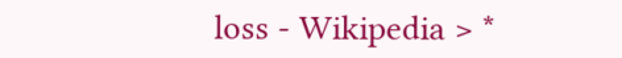loss - Wikipedia > *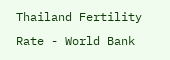Thailand Fertility Rate - World Bank